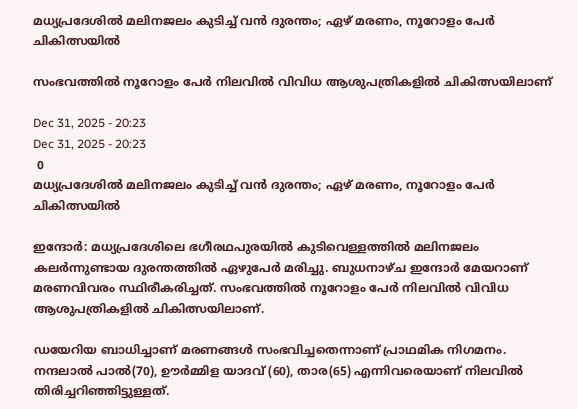മധ്യപ്രദേശിൽ മലിനജലം കുടിച്ച് വൻ ദുരന്തം; ഏഴ് മരണം, നൂറോളം പേർ ചികിത്സയിൽ

സംഭവത്തിൽ നൂറോളം പേർ നിലവിൽ വിവിധ ആശുപത്രികളിൽ ചികിത്സയിലാണ്

Dec 31, 2025 - 20:23
Dec 31, 2025 - 20:23
 0
മധ്യപ്രദേശിൽ മലിനജലം കുടിച്ച് വൻ ദുരന്തം; ഏഴ് മരണം, നൂറോളം പേർ ചികിത്സയിൽ

ഇന്ദോർ: മധ്യപ്രദേശിലെ ഭഗീരഥപുരയിൽ കുടിവെള്ളത്തിൽ മലിനജലം കലർന്നുണ്ടായ ദുരന്തത്തിൽ ഏഴുപേർ മരിച്ചു. ബുധനാഴ്ച ഇന്ദോർ മേയറാണ് മരണവിവരം സ്ഥിരീകരിച്ചത്. സംഭവത്തിൽ നൂറോളം പേർ നിലവിൽ വിവിധ ആശുപത്രികളിൽ ചികിത്സയിലാണ്.

ഡയേറിയ ബാധിച്ചാണ് മരണങ്ങൾ സംഭവിച്ചതെന്നാണ് പ്രാഥമിക നിഗമനം. നന്ദലാൽ പാൽ(70), ഊർമ്മിള യാദവ് (60), താര(65) എന്നിവരെയാണ് നിലവിൽ തിരിച്ചറിഞ്ഞിട്ടുള്ളത്.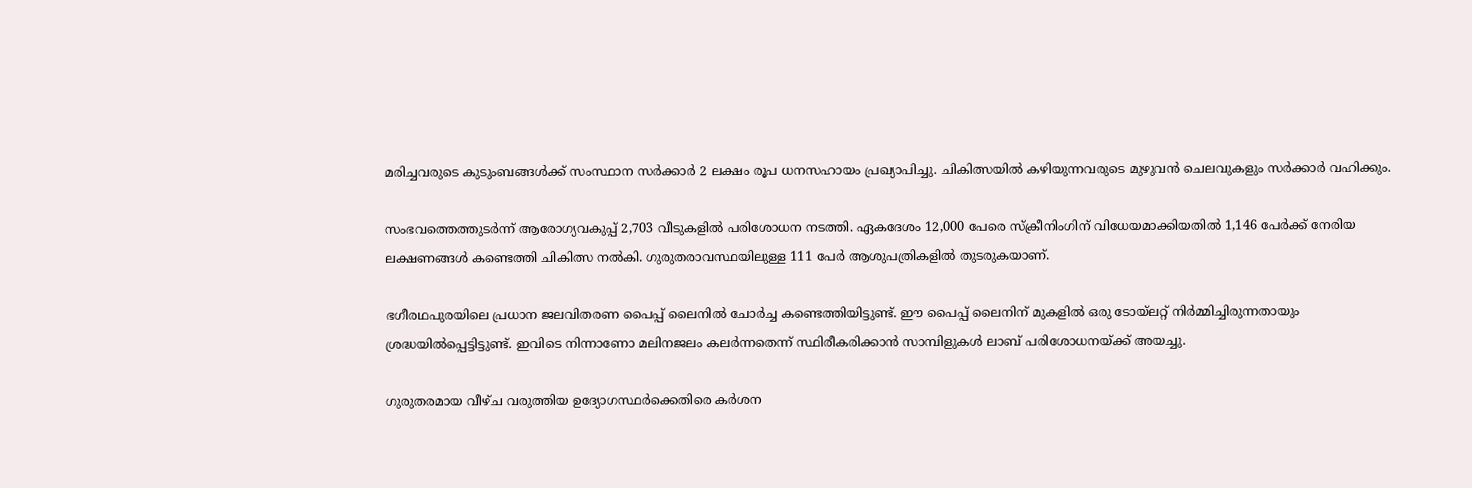മരിച്ചവരുടെ കുടുംബങ്ങൾക്ക് സംസ്ഥാന സർക്കാർ 2 ലക്ഷം രൂപ ധനസഹായം പ്രഖ്യാപിച്ചു. ചികിത്സയിൽ കഴിയുന്നവരുടെ മുഴുവൻ ചെലവുകളും സർക്കാർ വഹിക്കും.

സംഭവത്തെത്തുടർന്ന് ആരോഗ്യവകുപ്പ് 2,703 വീടുകളിൽ പരിശോധന നടത്തി. ഏകദേശം 12,000 പേരെ സ്ക്രീനിംഗിന് വിധേയമാക്കിയതിൽ 1,146 പേർക്ക് നേരിയ ലക്ഷണങ്ങൾ കണ്ടെത്തി ചികിത്സ നൽകി. ഗുരുതരാവസ്ഥയിലുള്ള 111 പേർ ആശുപത്രികളിൽ തുടരുകയാണ്.

ഭഗീരഥപുരയിലെ പ്രധാന ജലവിതരണ പൈപ്പ് ലൈനിൽ ചോർച്ച കണ്ടെത്തിയിട്ടുണ്ട്. ഈ പൈപ്പ് ലൈനിന് മുകളിൽ ഒരു ടോയ്‌ലറ്റ് നിർമ്മിച്ചിരുന്നതായും ശ്രദ്ധയിൽപ്പെട്ടിട്ടുണ്ട്. ഇവിടെ നിന്നാണോ മലിനജലം കലർന്നതെന്ന് സ്ഥിരീകരിക്കാൻ സാമ്പിളുകൾ ലാബ് പരിശോധനയ്ക്ക് അയച്ചു.

ഗുരുതരമായ വീഴ്ച വരുത്തിയ ഉദ്യോഗസ്ഥർക്കെതിരെ കർശന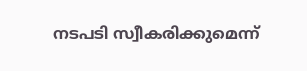നടപടി സ്വീകരിക്കുമെന്ന്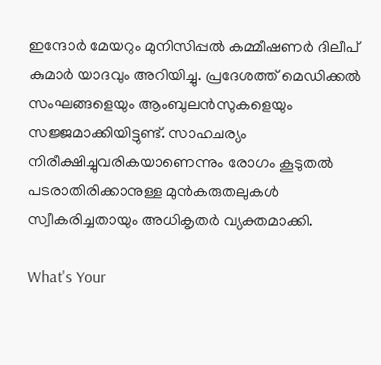ഇന്ദോർ മേയറും മുനിസിപ്പൽ കമ്മീഷണർ ദിലീപ് കുമാർ യാദവും അറിയിച്ചു. പ്രദേശത്ത് മെഡിക്കൽ സംഘങ്ങളെയും ആംബുലൻസുകളെയും സജ്ജമാക്കിയിട്ടുണ്ട്. സാഹചര്യം നിരീക്ഷിച്ചുവരികയാണെന്നും രോഗം കൂടുതൽ പടരാതിരിക്കാനുള്ള മുൻകരുതലുകൾ സ്വീകരിച്ചതായും അധികൃതർ വ്യക്തമാക്കി.

What's Your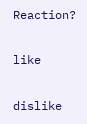Reaction?

like

dislike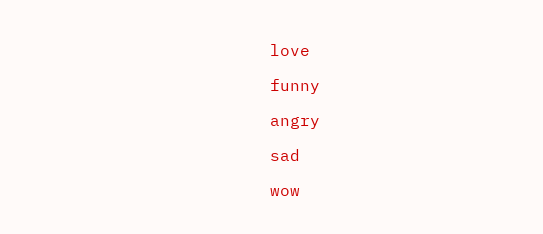love

funny

angry

sad

wow